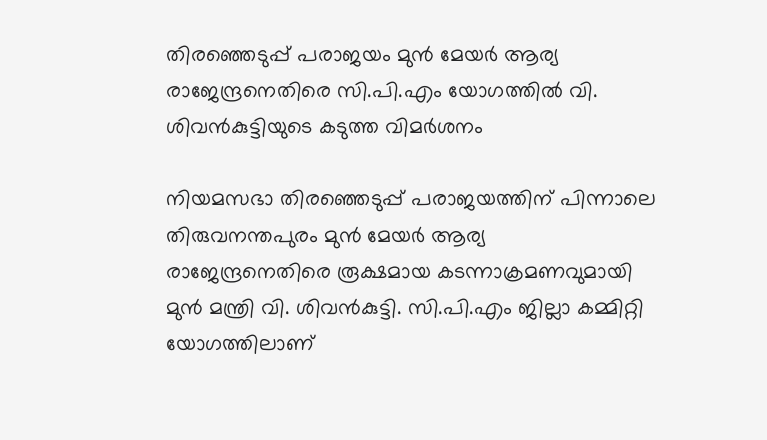തിരഞ്ഞെടുപ്പ് പരാജയം മുൻ മേയർ ആര്യ രാജേന്ദ്രനെതിരെ സി.പി.എം യോഗത്തിൽ വി. ശിവൻകുട്ടിയുടെ കടുത്ത വിമർശനം

നിയമസഭാ തിരഞ്ഞെടുപ്പ് പരാജയത്തിന് പിന്നാലെ തിരുവനന്തപുരം മുൻ മേയർ ആര്യ രാജേന്ദ്രനെതിരെ രൂക്ഷമായ കടന്നാക്രമണവുമായി മുൻ മന്ത്രി വി. ശിവൻകുട്ടി. സി.പി.എം ജില്ലാ കമ്മിറ്റി യോഗത്തിലാണ്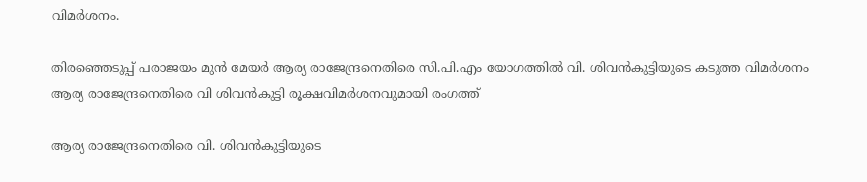വിമർശനം.

തിരഞ്ഞെടുപ്പ് പരാജയം മുൻ മേയർ ആര്യ രാജേന്ദ്രനെതിരെ സി.പി.എം യോഗത്തിൽ വി. ശിവൻകുട്ടിയുടെ കടുത്ത വിമർശനം
ആര്യ രാജേന്ദ്രനെതിരെ വി ശിവൻകുട്ടി രൂക്ഷവിമർശനവുമായി രംഗത്ത്

ആര്യ രാജേന്ദ്രനെതിരെ വി. ശിവൻകുട്ടിയുടെ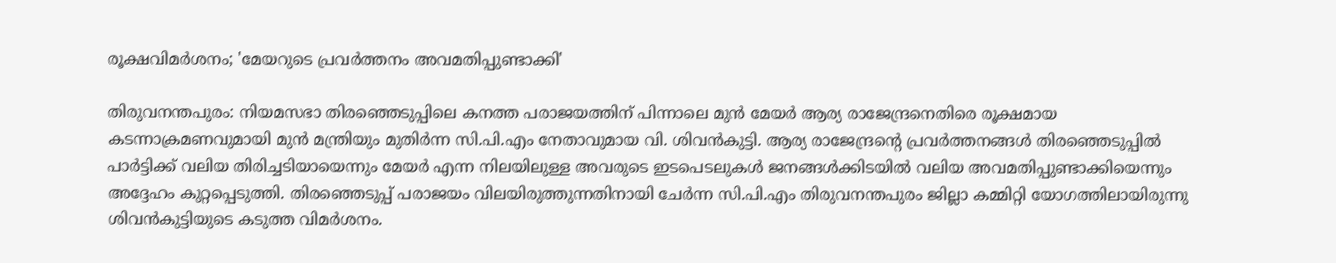രൂക്ഷവിമർശനം; 'മേയറുടെ പ്രവർത്തനം അവമതിപ്പുണ്ടാക്കി'

തിരുവനന്തപുരം: നിയമസഭാ തിരഞ്ഞെടുപ്പിലെ കനത്ത പരാജയത്തിന് പിന്നാലെ മുൻ മേയർ ആര്യ രാജേന്ദ്രനെതിരെ രൂക്ഷമായ കടന്നാക്രമണവുമായി മുൻ മന്ത്രിയും മുതിർന്ന സി.പി.എം നേതാവുമായ വി. ശിവൻകുട്ടി. ആര്യ രാജേന്ദ്രന്റെ പ്രവർത്തനങ്ങൾ തിരഞ്ഞെടുപ്പിൽ പാർട്ടിക്ക് വലിയ തിരിച്ചടിയായെന്നും മേയർ എന്ന നിലയിലുള്ള അവരുടെ ഇടപെടലുകൾ ജനങ്ങൾക്കിടയിൽ വലിയ അവമതിപ്പുണ്ടാക്കിയെന്നും അദ്ദേഹം കുറ്റപ്പെടുത്തി. തിരഞ്ഞെടുപ്പ് പരാജയം വിലയിരുത്തുന്നതിനായി ചേർന്ന സി.പി.എം തിരുവനന്തപുരം ജില്ലാ കമ്മിറ്റി യോഗത്തിലായിരുന്നു ശിവൻകുട്ടിയുടെ കടുത്ത വിമർശനം.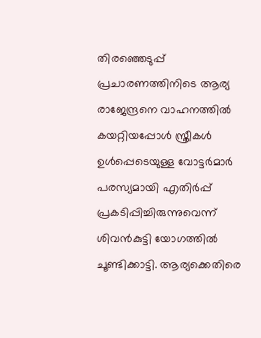തിരഞ്ഞെടുപ്പ് പ്രചാരണത്തിനിടെ ആര്യ രാജേന്ദ്രനെ വാഹനത്തിൽ കയറ്റിയപ്പോൾ സ്ത്രീകൾ ഉൾപ്പെടെയുള്ള വോട്ടർമാർ പരസ്യമായി എതിർപ്പ് പ്രകടിപ്പിച്ചിരുന്നുവെന്ന് ശിവൻകുട്ടി യോഗത്തിൽ ചൂണ്ടിക്കാട്ടി. ആര്യക്കെതിരെ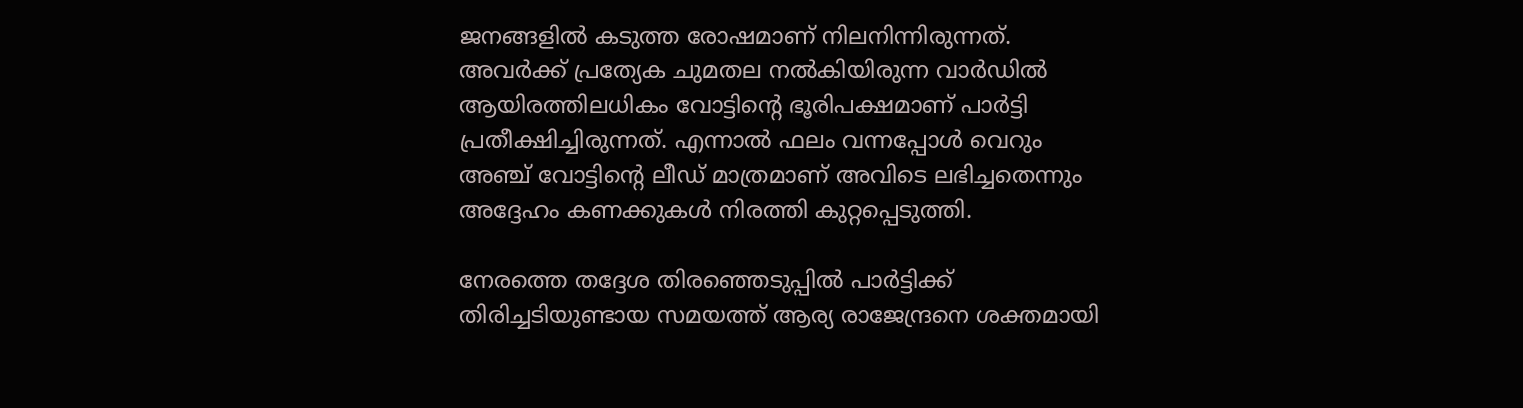ജനങ്ങളിൽ കടുത്ത രോഷമാണ് നിലനിന്നിരുന്നത്. അവർക്ക് പ്രത്യേക ചുമതല നൽകിയിരുന്ന വാർഡിൽ ആയിരത്തിലധികം വോട്ടിന്റെ ഭൂരിപക്ഷമാണ് പാർട്ടി പ്രതീക്ഷിച്ചിരുന്നത്. എന്നാൽ ഫലം വന്നപ്പോൾ വെറും അഞ്ച് വോട്ടിന്റെ ലീഡ് മാത്രമാണ് അവിടെ ലഭിച്ചതെന്നും അദ്ദേഹം കണക്കുകൾ നിരത്തി കുറ്റപ്പെടുത്തി.

നേരത്തെ തദ്ദേശ തിരഞ്ഞെടുപ്പിൽ പാർട്ടിക്ക് തിരിച്ചടിയുണ്ടായ സമയത്ത് ആര്യ രാജേന്ദ്രനെ ശക്തമായി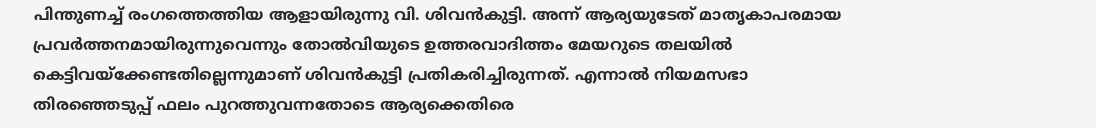പിന്തുണച്ച് രംഗത്തെത്തിയ ആളായിരുന്നു വി. ശിവൻകുട്ടി. അന്ന് ആര്യയുടേത് മാതൃകാപരമായ പ്രവർത്തനമായിരുന്നുവെന്നും തോൽവിയുടെ ഉത്തരവാദിത്തം മേയറുടെ തലയിൽ കെട്ടിവയ്ക്കേണ്ടതില്ലെന്നുമാണ് ശിവൻകുട്ടി പ്രതികരിച്ചിരുന്നത്. എന്നാൽ നിയമസഭാ തിരഞ്ഞെടുപ്പ് ഫലം പുറത്തുവന്നതോടെ ആര്യക്കെതിരെ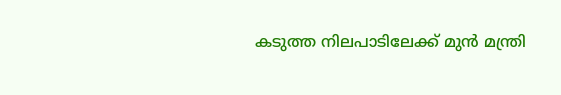കടുത്ത നിലപാടിലേക്ക് മുൻ മന്ത്രി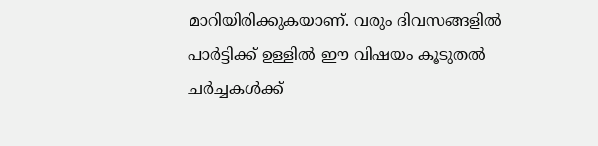മാറിയിരിക്കുകയാണ്. വരും ദിവസങ്ങളിൽ പാർട്ടിക്ക് ഉള്ളിൽ ഈ വിഷയം കൂടുതൽ ചർച്ചകൾക്ക്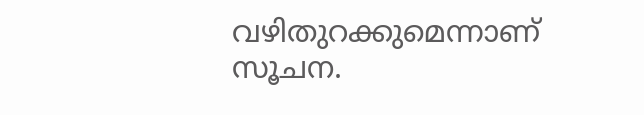വഴിതുറക്കുമെന്നാണ് സൂചന.